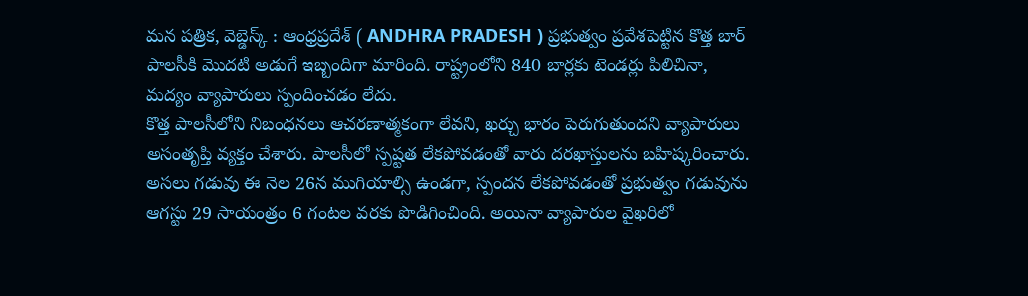మన పత్రిక, వెబ్డెస్క్ : ఆంధ్రప్రదేశ్ ( ANDHRA PRADESH ) ప్రభుత్వం ప్రవేశపెట్టిన కొత్త బార్ పాలసీకి మొదటి అడుగే ఇబ్బందిగా మారింది. రాష్ట్రంలోని 840 బార్లకు టెండర్లు పిలిచినా, మద్యం వ్యాపారులు స్పందించడం లేదు.
కొత్త పాలసీలోని నిబంధనలు ఆచరణాత్మకంగా లేవని, ఖర్చు భారం పెరుగుతుందని వ్యాపారులు అసంతృప్తి వ్యక్తం చేశారు. పాలసీలో స్పష్టత లేకపోవడంతో వారు దరఖాస్తులను బహిష్కరించారు. అసలు గడువు ఈ నెల 26న ముగియాల్సి ఉండగా, స్పందన లేకపోవడంతో ప్రభుత్వం గడువును ఆగస్టు 29 సాయంత్రం 6 గంటల వరకు పొడిగించింది. అయినా వ్యాపారుల వైఖరిలో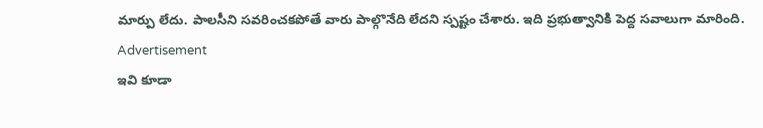మార్పు లేదు. పాలసీని సవరించకపోతే వారు పాల్గొనేది లేదని స్పష్టం చేశారు. ఇది ప్రభుత్వానికి పెద్ద సవాలుగా మారింది.
Advertisement
ఇవి కూడా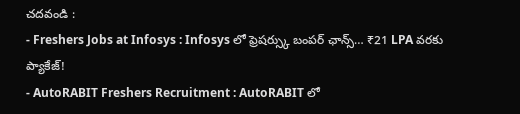చదవండి :
- Freshers Jobs at Infosys : Infosys లో ఫ్రెషర్స్కు బంపర్ ఛాన్స్… ₹21 LPA వరకు ప్యాకేజ్!
- AutoRABIT Freshers Recruitment : AutoRABIT లో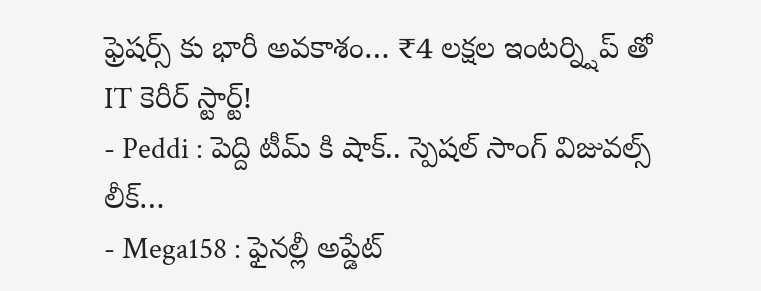ఫ్రెషర్స్ కు భారీ అవకాశం… ₹4 లక్షల ఇంటర్న్షిప్ తో IT కెరీర్ స్టార్ట్!
- Peddi : పెద్ది టీమ్ కి షాక్.. స్పెషల్ సాంగ్ విజువల్స్ లీక్…
- Mega158 : ఫైనల్లీ అప్డేట్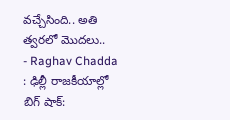వచ్చేసింది.. అతి త్వరలో మొదలు..
- Raghav Chadda : ఢిల్లీ రాజకీయాల్లో బిగ్ షాక్: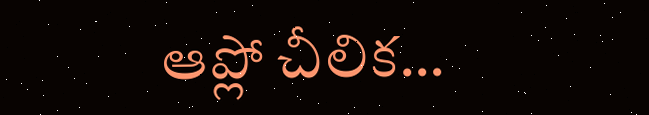ఆప్లో చీలిక…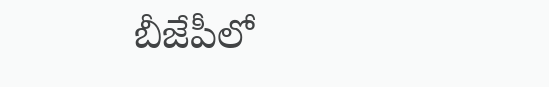బీజేపీలో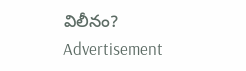విలీనం?
Advertisement